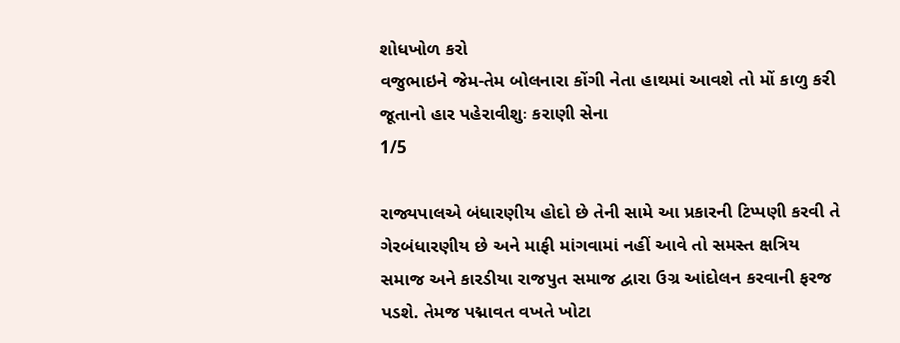શોધખોળ કરો
વજુભાઇને જેમ-તેમ બોલનારા કોંગી નેતા હાથમાં આવશે તો મોં કાળુ કરી જૂતાનો હાર પહેરાવીશુઃ કરાણી સેના
1/5

રાજ્યપાલએ બંધારણીય હોદો છે તેની સામે આ પ્રકારની ટિપ્પણી કરવી તે ગેરબંધારણીય છે અને માફી માંગવામાં નહીં આવે તો સમસ્ત ક્ષત્રિય સમાજ અને કારડીયા રાજપુત સમાજ દ્વારા ઉગ્ર આંદોલન કરવાની ફરજ પડશે. તેમજ પદ્માવત વખતે ખોટા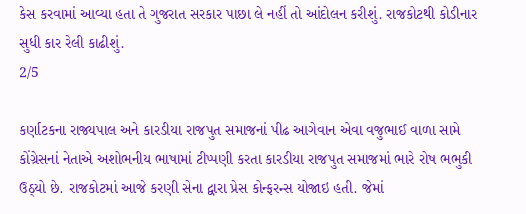કેસ કરવામાં આવ્યા હતા તે ગુજરાત સરકાર પાછા લે નહીં તો આંદોલન કરીશું. રાજકોટથી કોડીનાર સુધી કાર રેલી કાઢીશું.
2/5

કર્ણાટકના રાજ્યપાલ અને કારડીયા રાજપુત સમાજનાં પીઢ આગેવાન એવા વજુભાઈ વાળા સામે કોંગ્રેસનાં નેતાએ અશોભનીય ભાષામાં ટીપ્પણી કરતા કારડીયા રાજપુત સમાજમાં ભારે રોષ ભભુકી ઉઠ્યો છે. રાજકોટમાં આજે કરણી સેના દ્વારા પ્રેસ કોન્ફરન્સ યોજાઇ હતી. જેમાં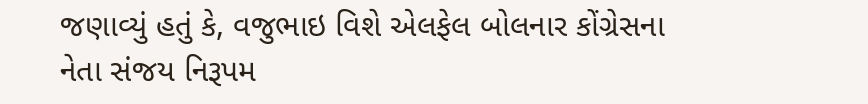જણાવ્યું હતું કે, વજુભાઇ વિશે એલફેલ બોલનાર કોંગ્રેસના નેતા સંજય નિરૂપમ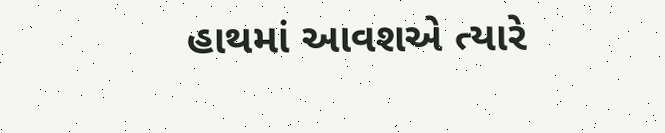હાથમાં આવશએ ત્યારે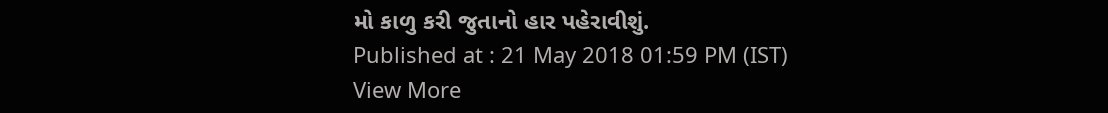મો કાળુ કરી જુતાનો હાર પહેરાવીશું.
Published at : 21 May 2018 01:59 PM (IST)
View More